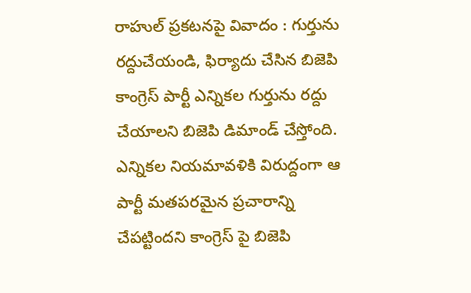రాహుల్ ప్రకటనపై వివాదం : గుర్తును రద్దుచేయండి, ఫిర్యాదు చేసిన బిజెపి
కాంగ్రెస్ పార్టీ ఎన్నికల గుర్తును రద్దు చేయాలని బిజెపి డిమాండ్ చేస్తోంది. ఎన్నికల నియమావళికి విరుద్దంగా ఆ పార్టీ మతపరమైన ప్రచారాన్ని చేపట్టిందని కాంగ్రెస్ పై బిజెపి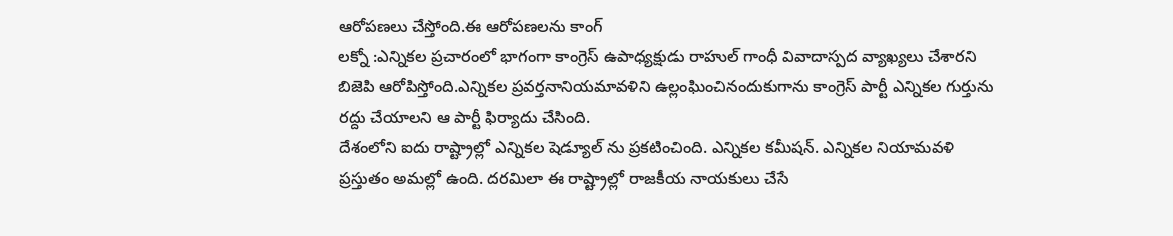ఆరోపణలు చేస్తోంది.ఈ ఆరోపణలను కాంగ్
లక్నో :ఎన్నికల ప్రచారంలో భాగంగా కాంగ్రెస్ ఉపాధ్యక్షుడు రాహుల్ గాంధీ వివాదాస్పద వ్యాఖ్యలు చేశారని బిజెపి ఆరోపిస్తోంది.ఎన్నికల ప్రవర్తనానియమావళిని ఉల్లంఘించినందుకుగాను కాంగ్రెస్ పార్టీ ఎన్నికల గుర్తును రద్దు చేయాలని ఆ పార్టీ ఫిర్యాదు చేసింది.
దేశంలోని ఐదు రాష్ట్రాల్లో ఎన్నికల షెడ్యూల్ ను ప్రకటించింది. ఎన్నికల కమీషన్. ఎన్నికల నియామవళి ప్రస్తుతం అమల్లో ఉంది. దరమిలా ఈ రాష్ట్రాల్లో రాజకీయ నాయకులు చేసే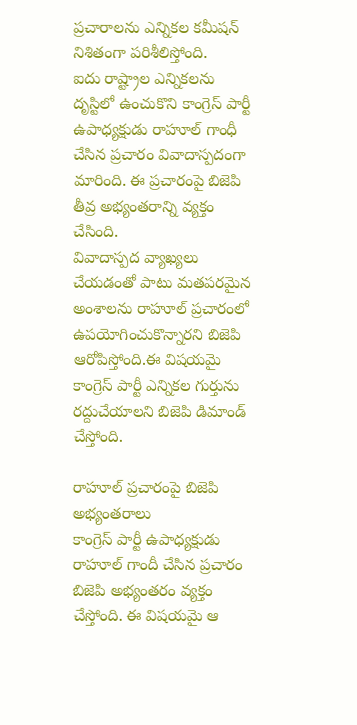ప్రచారాలను ఎన్నికల కమీషన్ నిశితంగా పరిశీలిస్తోంది.
ఐదు రాష్ట్రాల ఎన్నికలను దృస్టిలో ఉంచుకొని కాంగ్రెస్ పార్టీ ఉపాధ్యక్షుడు రాహూల్ గాంధీ చేసిన ప్రచారం వివాదాస్పదంగా మారింది. ఈ ప్రచారంపై బిజెపి తీవ్ర అభ్యంతరాన్ని వ్యక్తం చేసింది.
వివాదాస్పద వ్యాఖ్యలు చేయడంతో పాటు మతపరమైన అంశాలను రాహూల్ ప్రచారంలో ఉపయోగించుకొన్నారని బిజెపి ఆరోపిస్తోంది.ఈ విషయమై కాంగ్రెస్ పార్టీ ఎన్నికల గుర్తును రద్దుచేయాలని బిజెపి డిమాండ్ చేస్తోంది.

రాహూల్ ప్రచారంపై బిజెపి అభ్యంతరాలు
కాంగ్రెస్ పార్టీ ఉపాధ్యక్షుడు రాహూల్ గాందీ చేసిన ప్రచారం బిజెపి అభ్యంతరం వ్యక్తం చేస్తోంది. ఈ విషయమై ఆ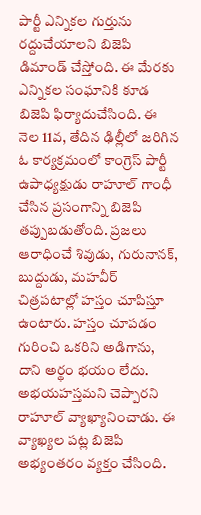పార్టీ ఎన్నికల గుర్తును రద్దుచేయాలని బిజెపి డిమాండ్ చేస్తోంది. ఈ మేరకు ఎన్నికల సంఘానికి కూడ బిజెపి ఫిర్యాదుచేసింది. ఈ నెల 11వ, తేదిన ఢిల్లీలో జరిగిన ఓ కార్యక్రమంలో కాంగ్రెస్ పార్టీ ఉపాధ్యక్షుడు రాహూల్ గాంధీ చేసిన ప్రసంగాన్ని బిజెపి తప్పుబడుతోంది. ప్రజలు ఆరాధించే శివుడు, గురునానక్, బుద్దుడు, మహవీర్ చిత్రపటాల్లో హస్తం చూపిస్తూ ఉంటారు. హస్తం చూపడం గురించి ఒకరిని అడిగాను, దాని అర్థం భయం లేదు. అభయహస్తమని చెప్పారని రాహూల్ వ్యాఖ్యానించాడు. ఈ వ్యాఖ్యల పట్ల బిజెపి అభ్యంతరం వ్యక్తం చేసింది.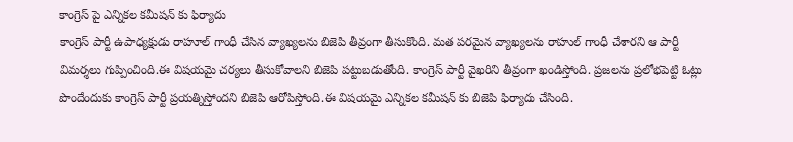కాంగ్రెస్ పై ఎన్నికల కమీషన్ కు ఫిర్యాదు
కాంగ్రెస్ పార్టీ ఉపాధ్యక్షుడు రాహూల్ గాంధీ చేసిన వ్యాఖ్యలను బిజెపి తీవ్రంగా తీసుకొంది. మత పరమైన వ్యాఖ్యలను రాహుల్ గాంధీ చేశారని ఆ పార్టీ విమర్శలు గుప్పించింది.ఈ విషయమై చర్యలు తీసుకోవాలని బిజెపి పట్టుబడుతోంది. కాంగ్రెస్ పార్టీ వైఖరిని తీవ్రంగా ఖండిస్తోంది. ప్రజలను ప్రలోభపెట్టి ఓట్లు పొందేందుకు కాంగ్రెస్ పార్టీ ప్రయత్నిస్తోందని బిజెపి ఆరోపిస్తోంది.ఈ విషయమై ఎన్నికల కమీషన్ కు బిజెపి ఫిర్యాదు చేసింది.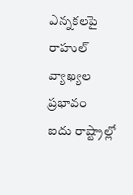ఎన్నకలపై రాహుల్ వ్యాఖ్యల ప్రభావం
ఐదు రాష్ట్రాల్లో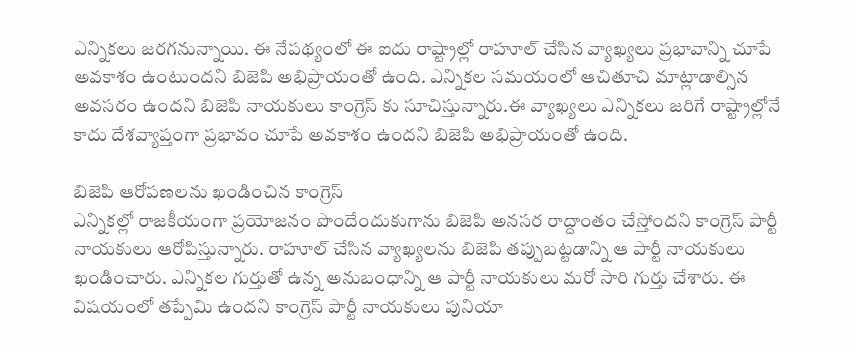ఎన్నికలు జరగనున్నాయి. ఈ నేపథ్యంలో ఈ ఐదు రాష్ట్రాల్లో రాహూల్ చేసిన వ్యాఖ్యలు ప్రభావాన్ని చూపే అవకాశం ఉంటుందని బిజెపి అభిప్రాయంతో ఉంది. ఎన్నికల సమయంలో ఆచితూచి మాట్లాడాల్సిన అవసరం ఉందని బిజెపి నాయకులు కాంగ్రెస్ కు సూచిస్తున్నారు.ఈ వ్యాఖ్యలు ఎన్నికలు జరిగే రాష్ట్రాల్లోనే కాదు దేశవ్యాప్తంగా ప్రభావం చూపే అవకాశం ఉందని బిజెపి అభిప్రాయంతో ఉంది.

బిజెపి ఆరోపణలను ఖండించిన కాంగ్రెస్
ఎన్నికల్లో రాజకీయంగా ప్రయోజనం పొందేందుకుగాను బిజెపి అనసర రాద్దాంతం చేస్తోందని కాంగ్రెస్ పార్టీ నాయకులు ఆరోపిస్తున్నారు. రాహూల్ చేసిన వ్యాఖ్యలను బిజెపి తప్పుబట్టడాన్ని ఆ పార్టీ నాయకులు ఖండించారు. ఎన్నికల గుర్తుతో ఉన్న అనుబంధాన్ని ఆ పార్టీ నాయకులు మరో సారి గుర్తు చేశారు. ఈ విషయంలో తప్పేమి ఉందని కాంగ్రెస్ పార్టీ నాయకులు పునియా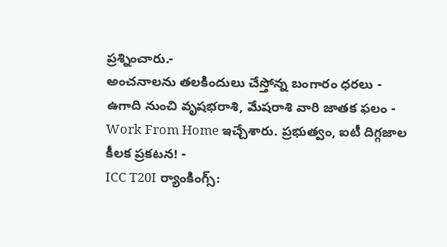ప్రశ్నించారు.-
అంచనాలను తలకిందులు చేస్తోన్న బంగారం ధరలు -
ఉగాది నుంచి వృషభరాశి, మేషరాశి వారి జాతక ఫలం -
Work From Home ఇచ్చేశారు. ప్రభుత్వం, ఐటీ దిగ్గజాల కీలక ప్రకటన! -
ICC T20I ర్యాంకింగ్స్: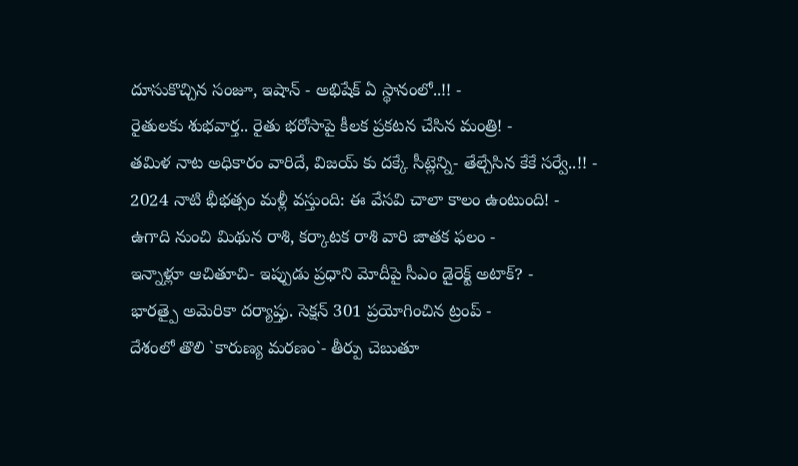దూసుకొచ్చిన సంజూ, ఇషాన్ - అభిషేక్ ఏ స్థానంలో..!! -
రైతులకు శుభవార్త.. రైతు భరోసాపై కీలక ప్రకటన చేసిన మంత్రి! -
తమిళ నాట అధికారం వారిదే, విజయ్ కు దక్కే సీట్లెన్ని- తేల్చేసిన కేకే సర్వే..!! -
2024 నాటి భీభత్సం మళ్లీ వస్తుంది: ఈ వేసవి చాలా కాలం ఉంటుంది! -
ఉగాది నుంచి మిథున రాశి, కర్కాటక రాశి వారి జాతక ఫలం -
ఇన్నాళ్లూ ఆచితూచి- ఇప్పుడు ప్రధాని మోదీపై సీఎం డైరెక్ట్ అటాక్? -
భారత్పై అమెరికా దర్యాప్తు. సెక్షన్ 301 ప్రయోగించిన ట్రంప్ -
దేశంలో తొలి `కారుణ్య మరణం`- తీర్పు చెబుతూ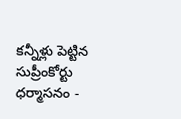కన్నీళ్లు పెట్టిన సుప్రీంకోర్టు ధర్మాసనం -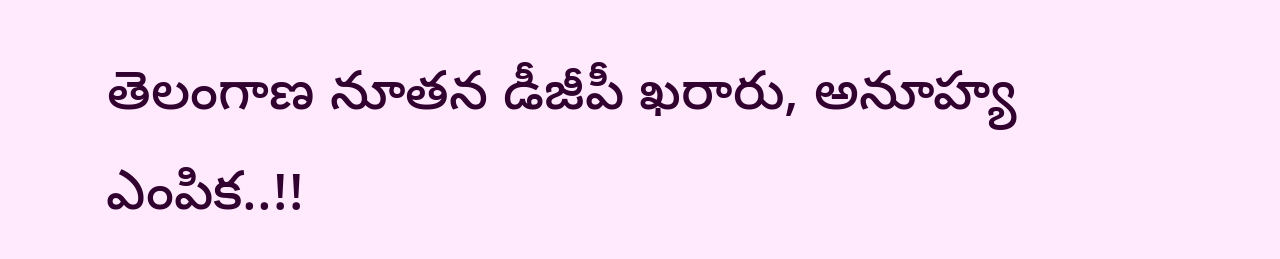తెలంగాణ నూతన డీజీపీ ఖరారు, అనూహ్య ఎంపిక..!!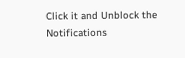Click it and Unblock the Notifications